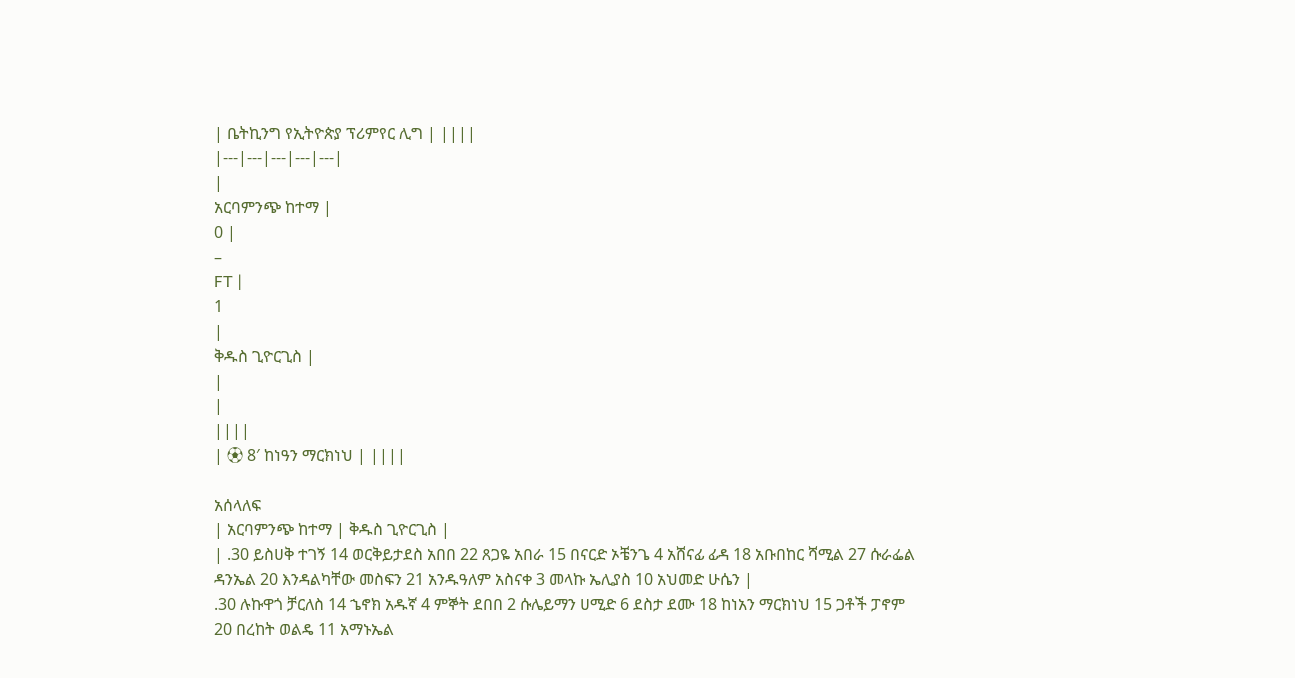| ቤትኪንግ የኢትዮጵያ ፕሪምየር ሊግ | ||||
|---|---|---|---|---|
|
አርባምንጭ ከተማ |
0 |
–
FT |
1
|
ቅዱስ ጊዮርጊስ |
|
|
||||
| ⚽ 8′ ከነዓን ማርክነህ | ||||

አሰላለፍ
| አርባምንጭ ከተማ | ቅዱስ ጊዮርጊስ |
| .30 ይስሀቅ ተገኝ 14 ወርቅይታደስ አበበ 22 ጸጋዬ አበራ 15 በናርድ ኦቼንጌ 4 አሸናፊ ፊዳ 18 አቡበከር ሻሚል 27 ሱራፌል ዳንኤል 20 እንዳልካቸው መስፍን 21 አንዱዓለም አስናቀ 3 መላኩ ኤሊያስ 10 አህመድ ሁሴን |
.30 ሉኩዋጎ ቻርለስ 14 ኄኖክ አዱኛ 4 ምኞት ደበበ 2 ሱሌይማን ሀሚድ 6 ደስታ ደሙ 18 ከነአን ማርክነህ 15 ጋቶች ፓኖም 20 በረከት ወልዴ 11 አማኑኤል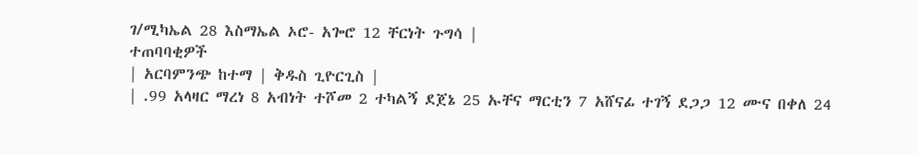ገ/ሚካኤል 28 እስማኤል ኦሮ- አጐሮ 12 ቸርነት ጉግሳ |
ተጠባባቂዎች
| አርባምንጭ ከተማ | ቅዱስ ጊዮርጊስ |
| .99 አላዛር ማረነ 8 አብነት ተሾመ 2 ተካልኝ ደጀኔ 25 ኡቸና ማርቲን 7 አሸናፊ ተገኝ ደጋጋ 12 ሙና በቀለ 24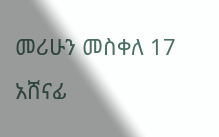መሪሁን መስቀለ 17 አሸናፊ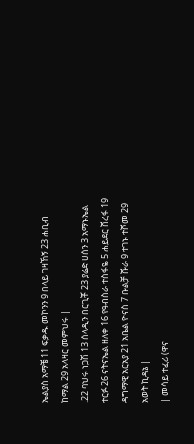ኤልያስ አማቼ 11 ፍቃዱ መኮንን 9 በላይ ገዛኸኝ 23 ሐቢብ ከማል 29 አላዛር መምህሩ |
.22 ባህሩ ነጋሽ 13 ሰላዲን በርጊቾ 23 ያሬድ ሀሰን 3 አማኑኤል ተርፉ 26 ናትናኤል ዘለቀ 16 የዓብስራ ተስፋዬ 5 ሐይደር ሸረፋ 19 ዳግማዊ አርአያ 21 አቤል ዮናስ 7 ቡልቻ ሹራ 9 ተገኑ ተሾመ 29 አወት ኪዳኔ |
| መሳይ ተፈሪ (ዋና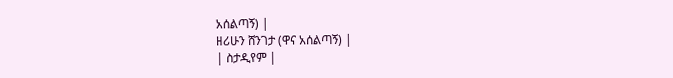አሰልጣኝ) |
ዘሪሁን ሸንገታ (ዋና አሰልጣኝ) |
| ስታዲየም |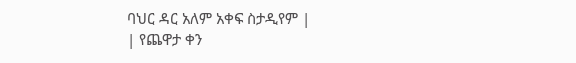ባህር ዳር አለም አቀፍ ስታዲየም |
| የጨዋታ ቀን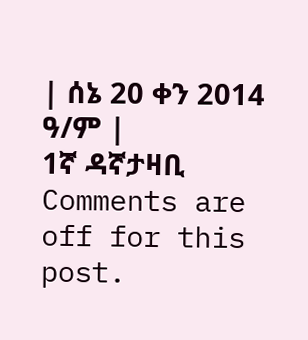| ሰኔ 20 ቀን 2014 ዓ/ም |
1ኛ ዳኛታዛቢ
Comments are off for this post.